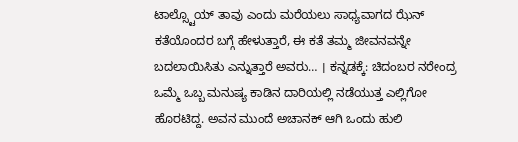ಟಾಲ್ಸ್ಟೊಯ್ ತಾವು ಎಂದು ಮರೆಯಲು ಸಾಧ್ಯವಾಗದ ಝೆನ್ ಕತೆಯೊಂದರ ಬಗ್ಗೆ ಹೇಳುತ್ತಾರೆ, ಈ ಕತೆ ತಮ್ಮ ಜೀವನವನ್ನೇ ಬದಲಾಯಿಸಿತು ಎನ್ನುತ್ತಾರೆ ಅವರು… । ಕನ್ನಡಕ್ಕೆ: ಚಿದಂಬರ ನರೇಂದ್ರ
ಒಮ್ಮೆ ಒಬ್ಬ ಮನುಷ್ಯ ಕಾಡಿನ ದಾರಿಯಲ್ಲಿ ನಡೆಯುತ್ತ ಎಲ್ಲಿಗೋ ಹೊರಟಿದ್ದ. ಅವನ ಮುಂದೆ ಅಚಾನಕ್ ಆಗಿ ಒಂದು ಹುಲಿ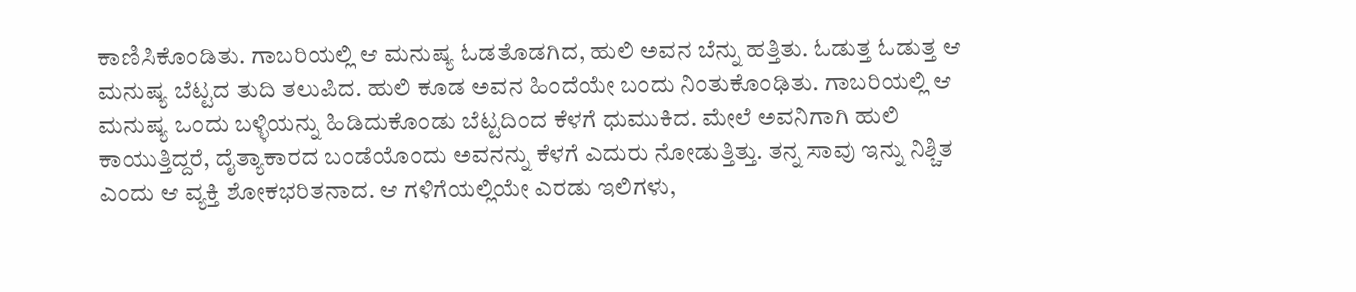ಕಾಣಿಸಿಕೊಂಡಿತು. ಗಾಬರಿಯಲ್ಲಿ ಆ ಮನುಷ್ಯ ಓಡತೊಡಗಿದ, ಹುಲಿ ಅವನ ಬೆನ್ನು ಹತ್ತಿತು. ಓಡುತ್ತ ಓಡುತ್ತ ಆ ಮನುಷ್ಯ ಬೆಟ್ಟದ ತುದಿ ತಲುಪಿದ. ಹುಲಿ ಕೂಡ ಅವನ ಹಿಂದೆಯೇ ಬಂದು ನಿಂತುಕೊಂಢಿತು. ಗಾಬರಿಯಲ್ಲಿ ಆ ಮನುಷ್ಯ ಒಂದು ಬಳ್ಳಿಯನ್ನು ಹಿಡಿದುಕೊಂಡು ಬೆಟ್ಟದಿಂದ ಕೆಳಗೆ ಧುಮುಕಿದ. ಮೇಲೆ ಅವನಿಗಾಗಿ ಹುಲಿ ಕಾಯುತ್ತಿದ್ದರೆ, ದೈತ್ಯಾಕಾರದ ಬಂಡೆಯೊಂದು ಅವನನ್ನು ಕೆಳಗೆ ಎದುರು ನೋಡುತ್ತಿತ್ತು. ತನ್ನ ಸಾವು ಇನ್ನು ನಿಶ್ಚಿತ ಎಂದು ಆ ವ್ಯಕ್ತಿ ಶೋಕಭರಿತನಾದ. ಆ ಗಳಿಗೆಯಲ್ಲಿಯೇ ಎರಡು ಇಲಿಗಳು,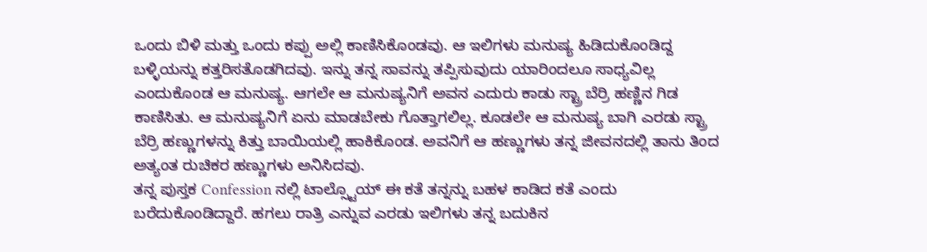ಒಂದು ಬಿಳಿ ಮತ್ತು ಒಂದು ಕಪ್ಪು ಅಲ್ಲಿ ಕಾಣಿಸಿಕೊಂಡವು. ಆ ಇಲಿಗಳು ಮನುಷ್ಯ ಹಿಡಿದುಕೊಂಡಿದ್ದ ಬಳ್ಳಿಯನ್ನು ಕತ್ತರಿಸತೊಡಗಿದವು. ಇನ್ನು ತನ್ನ ಸಾವನ್ನು ತಪ್ಪಿಸುವುದು ಯಾರಿಂದಲೂ ಸಾಧ್ಯವಿಲ್ಲ ಎಂದುಕೊಂಡ ಆ ಮನುಷ್ಯ. ಆಗಲೇ ಆ ಮನುಷ್ಯನಿಗೆ ಅವನ ಎದುರು ಕಾಡು ಸ್ಟ್ರಾ ಬೆರ್ರಿ ಹಣ್ಣಿನ ಗಿಡ ಕಾಣಿಸಿತು. ಆ ಮನುಷ್ಯನಿಗೆ ಏನು ಮಾಡಬೇಕು ಗೊತ್ತಾಗಲಿಲ್ಲ. ಕೂಡಲೇ ಆ ಮನುಷ್ಯ ಬಾಗಿ ಎರಡು ಸ್ಟ್ರಾ ಬೆರ್ರಿ ಹಣ್ಣುಗಳನ್ನು ಕಿತ್ತು ಬಾಯಿಯಲ್ಲಿ ಹಾಕಿಕೊಂಡ. ಅವನಿಗೆ ಆ ಹಣ್ಣುಗಳು ತನ್ನ ಜೀವನದಲ್ಲಿ ತಾನು ತಿಂದ ಅತ್ಯಂತ ರುಚಿಕರ ಹಣ್ಣುಗಳು ಅನಿಸಿದವು.
ತನ್ನ ಪುಸ್ತಕ Confession ನಲ್ಲಿ ಟಾಲ್ಸ್ಟೊಯ್ ಈ ಕತೆ ತನ್ನನ್ನು ಬಹಳ ಕಾಡಿದ ಕತೆ ಎಂದು ಬರೆದುಕೊಂಡಿದ್ದಾರೆ. ಹಗಲು ರಾತ್ರಿ ಎನ್ನುವ ಎರಡು ಇಲಿಗಳು ತನ್ನ ಬದುಕಿನ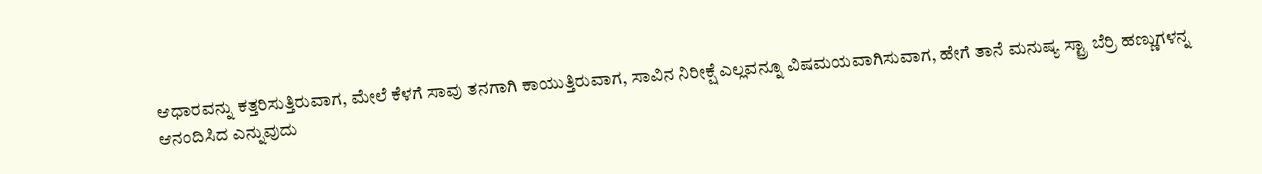ಆಧಾರವನ್ನು ಕತ್ತರಿಸುತ್ತಿರುವಾಗ, ಮೇಲೆ ಕೆಳಗೆ ಸಾವು ತನಗಾಗಿ ಕಾಯುತ್ತಿರುವಾಗ, ಸಾವಿನ ನಿರೀಕ್ಷೆ ಎಲ್ಲವನ್ನೂ ವಿಷಮಯವಾಗಿಸುವಾಗ, ಹೇಗೆ ತಾನೆ ಮನುಷ್ಯ ಸ್ಟ್ರಾ ಬೆರ್ರಿ ಹಣ್ಣುಗಳನ್ನ ಆನಂದಿಸಿದ ಎನ್ನುವುದು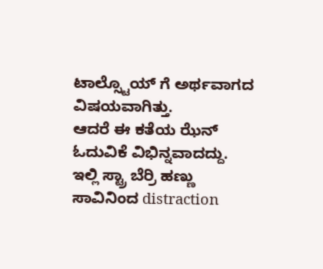ಟಾಲ್ಸ್ಟೊಯ್ ಗೆ ಅರ್ಥವಾಗದ ವಿಷಯವಾಗಿತ್ತು.
ಆದರೆ ಈ ಕತೆಯ ಝೆನ್ ಓದುವಿಕೆ ವಿಭಿನ್ನವಾದದ್ದು. ಇಲ್ಲಿ ಸ್ಟ್ರಾ ಬೆರ್ರಿ ಹಣ್ಣು ಸಾವಿನಿಂದ distraction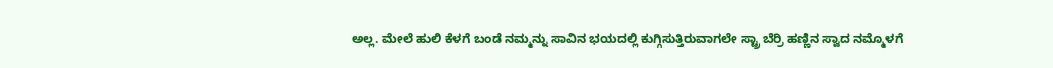ಅಲ್ಲ. ಮೇಲೆ ಹುಲಿ ಕೆಳಗೆ ಬಂಡೆ ನಮ್ಮನ್ನು ಸಾವಿನ ಭಯದಲ್ಲಿ ಕುಗ್ಗಿಸುತ್ತಿರುವಾಗಲೇ ಸ್ಟ್ರಾ ಬೆರ್ರಿ ಹಣ್ಣಿನ ಸ್ವಾದ ನಮ್ಮೊಳಗೆ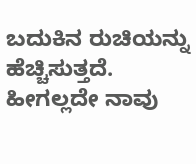ಬದುಕಿನ ರುಚಿಯನ್ನು ಹೆಚ್ಚಿಸುತ್ತದೆ. ಹೀಗಲ್ಲದೇ ನಾವು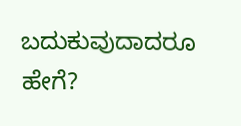ಬದುಕುವುದಾದರೂ ಹೇಗೆ?